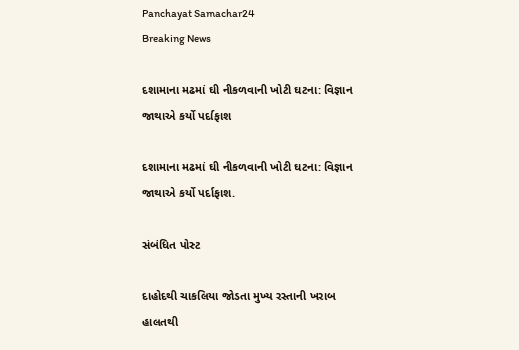Panchayat Samachar24
Breaking News

દશામાના મઢમાં ઘી નીકળવાની ખોટી ઘટના: વિજ્ઞાન જાથાએ કર્યો પર્દાફાશ

દશામાના મઢમાં ઘી નીકળવાની ખોટી ઘટના: વિજ્ઞાન જાથાએ કર્યો પર્દાફાશ.

સંબંધિત પોસ્ટ

દાહોદથી ચાકલિયા જોડતા મુખ્ય રસ્તાની ખરાબ હાલતથી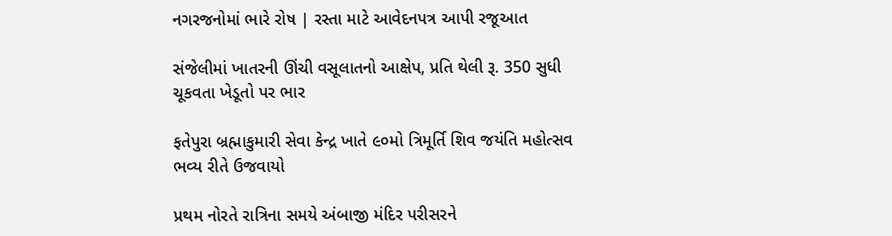નગરજનોમાં ભારે રોષ | રસ્તા માટે આવેદનપત્ર આપી રજૂઆત

સંજેલીમાં ખાતરની ઊંચી વસૂલાતનો આક્ષેપ, પ્રતિ થેલી રૂ. 350 સુધી ચૂકવતા ખેડૂતો પર ભાર

ફતેપુરા બ્રહ્માકુમારી સેવા કેન્દ્ર ખાતે ૯૦મો ત્રિમૂર્તિ શિવ જયંતિ મહોત્સવ ભવ્ય રીતે ઉજવાયો

પ્રથમ નોરતે રાત્રિના સમયે અંબાજી મંદિર પરીસરને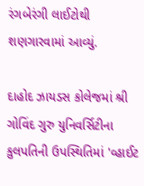રંગબેરંગી લાઈટોથી શણગારવામાં આવ્યું.

દાહોદ ઝાયડસ કોલેજમાં શ્રી ગોવિંદ ગુરુ યુનિવર્સિટીના કુલપતિની ઉપસ્થિતિમાં 'વ્હાઈટ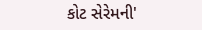કોટ સેરેમની'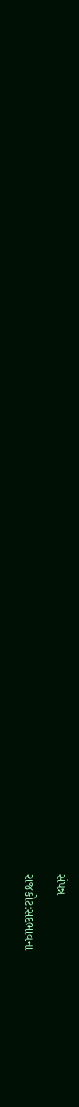સંપન્ન

રાજકોટ:સદભાવના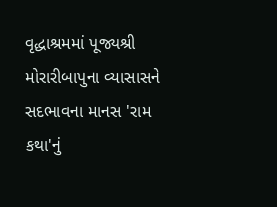વૃદ્ધાશ્રમમાં પૂજ્યશ્રી મોરારીબાપુના વ્યાસાસને સદભાવના માનસ 'રામ કથા'નું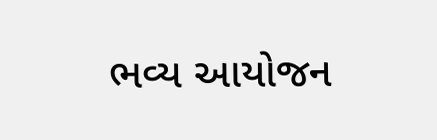ભવ્ય આયોજન